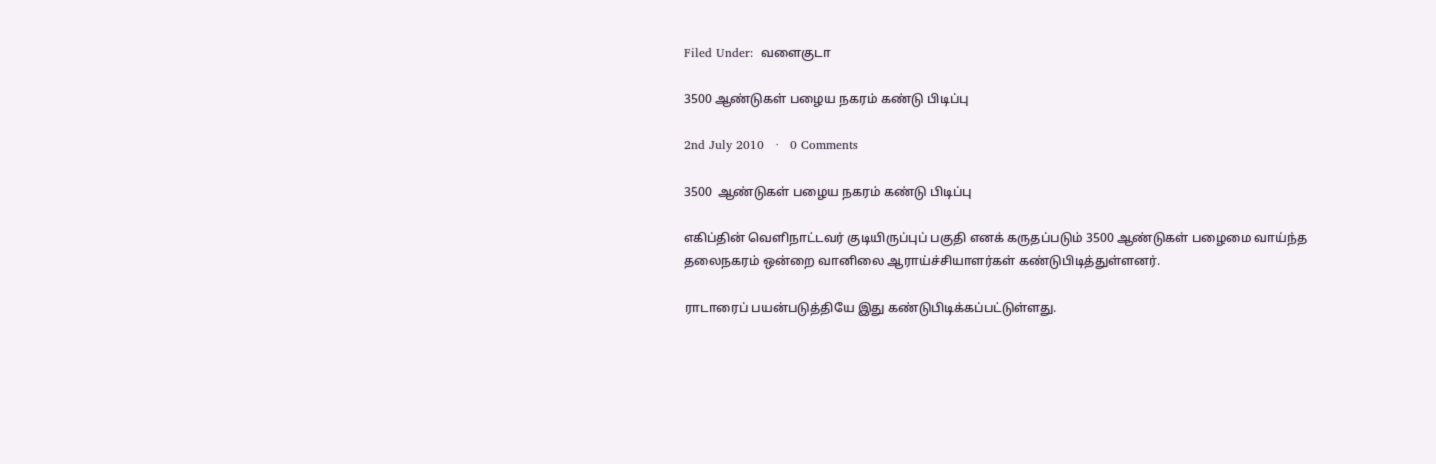Filed Under:  வளைகுடா

3500 ஆண்டுகள் பழைய நகரம் கண்டு பிடிப்பு

2nd July 2010   ·   0 Comments

3500  ஆண்டுகள் பழைய நகரம் கண்டு பிடிப்பு

எகிப்தின் வெளிநாட்டவர் குடியிருப்புப் பகுதி எனக் கருதப்படும் 3500 ஆண்டுகள் பழைமை வாய்ந்த தலைநகரம் ஒன்றை வானிலை ஆராய்ச்சியாளர்கள் கண்டுபிடித்துள்ளனர்.

ராடாரைப் பயன்படுத்தியே இது கண்டுபிடிக்கப்பட்டுள்ளது.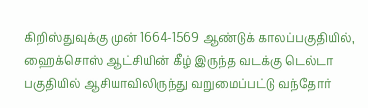கிறிஸ்துவுக்கு முன் 1664-1569 ஆண்டுக் காலப்பகுதியில், ஹைக்சொஸ் ஆட்சியின் கீழ் இருந்த வடக்கு டெல்டா பகுதியில் ஆசியாவிலிருந்து வறுமைப்பட்டு வந்தோர்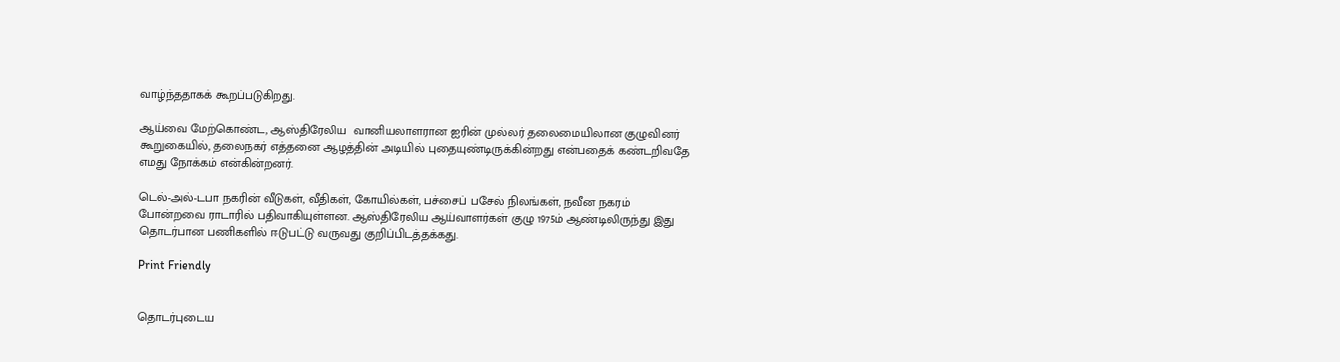வாழ்ந்ததாகக் கூறப்படுகிறது.

ஆய்வை மேற்கொண்ட, ஆஸ்திரேலிய  வானியலாளரான ஐரின் முல்லர் தலைமையிலான குழுவினர் கூறுகையில், தலைநகர் எத்தனை ஆழத்தின் அடியில் புதையுண்டிருக்கின்றது என்பதைக் கண்டறிவதே எமது நோக்கம் என்கின்றனர்.

டெல்-அல்-டபா நகரின் வீடுகள், வீதிகள், கோயில்கள், பச்சைப் பசேல் நிலங்கள், நவீன நகரம் போன்றவை ராடாரில் பதிவாகியுள்ளன. ஆஸ்திரேலிய ஆய்வாளர்கள் குழு 1975ம் ஆண்டிலிருந்து இது தொடர்பான பணிகளில் ஈடுபட்டு வருவது குறிப்பிடத்தக்கது.

Print Friendly


தொடர்புடைய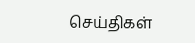செய்திகள்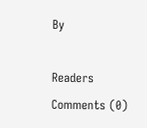By

Readers Comments (0)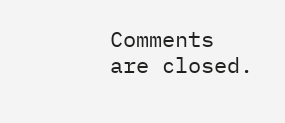Comments are closed.